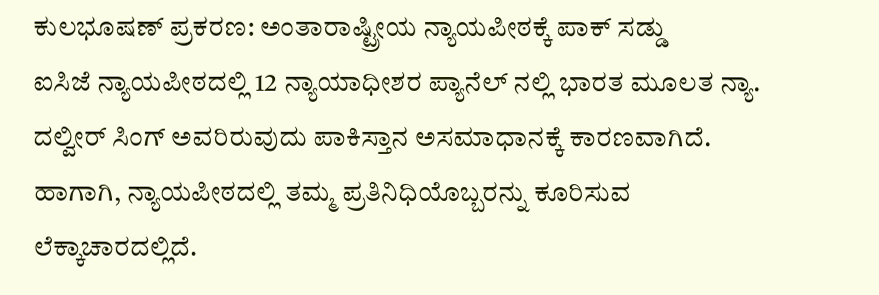ಕುಲಭೂಷಣ್ ಪ್ರಕರಣ: ಅಂತಾರಾಷ್ಟ್ರೀಯ ನ್ಯಾಯಪೀಠಕ್ಕೆ ಪಾಕ್ ಸಡ್ಡು
ಐಸಿಜೆ ನ್ಯಾಯಪೀಠದಲ್ಲಿ 12 ನ್ಯಾಯಾಧೀಶರ ಪ್ಯಾನೆಲ್ ನಲ್ಲಿ ಭಾರತ ಮೂಲತ ನ್ಯಾ. ದಲ್ವೀರ್ ಸಿಂಗ್ ಅವರಿರುವುದು ಪಾಕಿಸ್ತಾನ ಅಸಮಾಧಾನಕ್ಕೆ ಕಾರಣವಾಗಿದೆ. ಹಾಗಾಗಿ, ನ್ಯಾಯಪೀಠದಲ್ಲಿ ತಮ್ಮ ಪ್ರತಿನಿಧಿಯೊಬ್ಬರನ್ನು ಕೂರಿಸುವ ಲೆಕ್ಕಾಚಾರದಲ್ಲಿದೆ.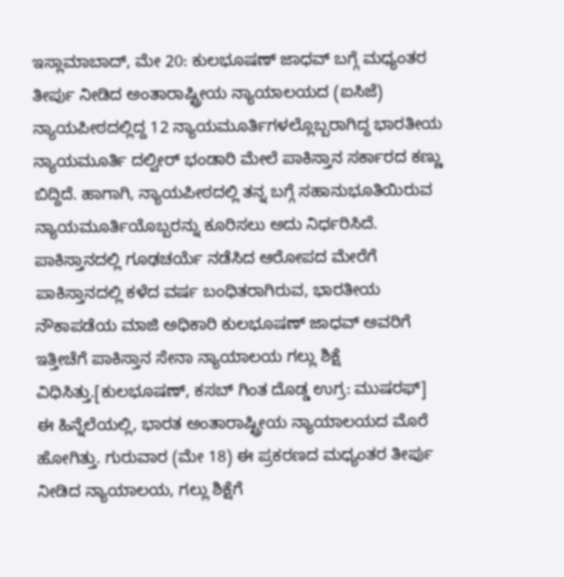ಇಸ್ಲಾಮಾಬಾದ್, ಮೇ 20: ಕುಲಭೂಷಣ್ ಜಾಧವ್ ಬಗ್ಗೆ ಮಧ್ಯಂತರ ತೀರ್ಪು ನೀಡಿದ ಅಂತಾರಾಷ್ಟ್ರೀಯ ನ್ಯಾಯಾಲಯದ (ಐಸಿಜೆ) ನ್ಯಾಯಪೀಠದಲ್ಲಿದ್ದ 12 ನ್ಯಾಯಮೂರ್ತಿಗಳಲ್ಲೊಬ್ಬರಾಗಿದ್ದ ಭಾರತೀಯ ನ್ಯಾಯಮೂರ್ತಿ ದಲ್ವೀರ್ ಭಂಡಾರಿ ಮೇಲೆ ಪಾಕಿಸ್ತಾನ ಸರ್ಕಾರದ ಕಣ್ಣು ಬಿದ್ದಿದೆ. ಹಾಗಾಗಿ, ನ್ಯಾಯಪೀಠದಲ್ಲಿ ತನ್ನ ಬಗ್ಗೆ ಸಹಾನುಭೂತಿಯಿರುವ ನ್ಯಾಯಮೂರ್ತಿಯೊಬ್ಬರನ್ನು ಕೂರಿಸಲು ಅದು ನಿರ್ಧರಿಸಿದೆ.
ಪಾಕಿಸ್ತಾನದಲ್ಲಿ ಗೂಢಚರ್ಯೆ ನಡೆಸಿದ ಆರೋಪದ ಮೇರೆಗೆ ಪಾಕಿಸ್ತಾನದಲ್ಲಿ ಕಳೆದ ವರ್ಷ ಬಂಧಿತರಾಗಿರುವ, ಭಾರತೀಯ ನೌಕಾಪಡೆಯ ಮಾಜಿ ಅಧಿಕಾರಿ ಕುಲಭೂಷಣ್ ಜಾಧವ್ ಅವರಿಗೆ ಇತ್ತೀಚೆಗೆ ಪಾಕಿಸ್ತಾನ ಸೇನಾ ನ್ಯಾಯಾಲಯ ಗಲ್ಲು ಶಿಕ್ಷೆ ವಿಧಿಸಿತ್ತು.[ಕುಲಭೂಷಣ್, ಕಸಬ್ ಗಿಂತ ದೊಡ್ಡ ಉಗ್ರ: ಮುಷರಫ್]
ಈ ಹಿನ್ನೆಲೆಯಲ್ಲಿ, ಭಾರತ ಅಂತಾರಾಷ್ಟ್ರೀಯ ನ್ಯಾಯಾಲಯದ ಮೊರೆ ಹೋಗಿತ್ತು. ಗುರುವಾರ (ಮೇ 18) ಈ ಪ್ರಕರಣದ ಮಧ್ಯಂತರ ತೀರ್ಪು ನೀಡಿದ ನ್ಯಾಯಾಲಯ, ಗಲ್ಲು ಶಿಕ್ಷೆಗೆ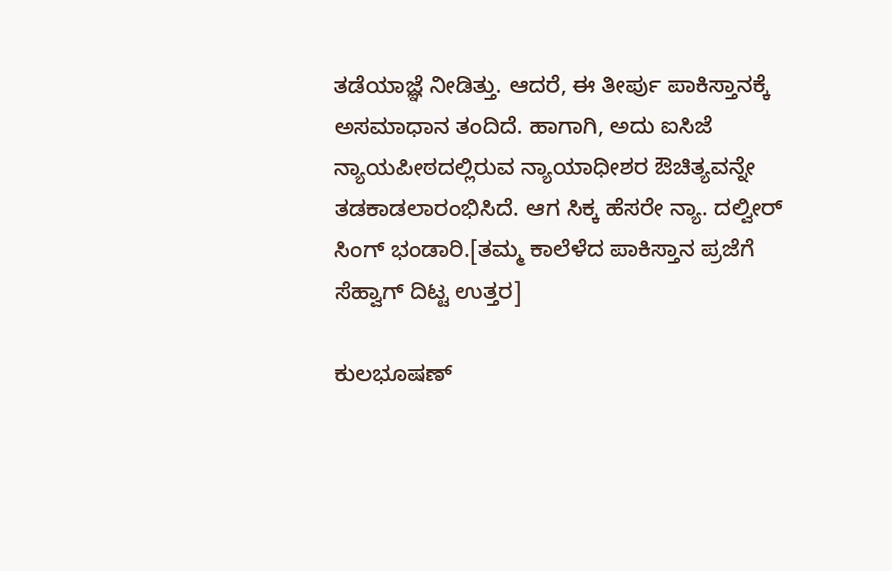ತಡೆಯಾಜ್ಞೆ ನೀಡಿತ್ತು. ಆದರೆ, ಈ ತೀರ್ಪು ಪಾಕಿಸ್ತಾನಕ್ಕೆ ಅಸಮಾಧಾನ ತಂದಿದೆ. ಹಾಗಾಗಿ, ಅದು ಐಸಿಜೆ ನ್ಯಾಯಪೀಠದಲ್ಲಿರುವ ನ್ಯಾಯಾಧೀಶರ ಔಚಿತ್ಯವನ್ನೇ ತಡಕಾಡಲಾರಂಭಿಸಿದೆ. ಆಗ ಸಿಕ್ಕ ಹೆಸರೇ ನ್ಯಾ. ದಲ್ವೀರ್ ಸಿಂಗ್ ಭಂಡಾರಿ.[ತಮ್ಮ ಕಾಲೆಳೆದ ಪಾಕಿಸ್ತಾನ ಪ್ರಜೆಗೆ ಸೆಹ್ವಾಗ್ ದಿಟ್ಟ ಉತ್ತರ]

ಕುಲಭೂಷಣ್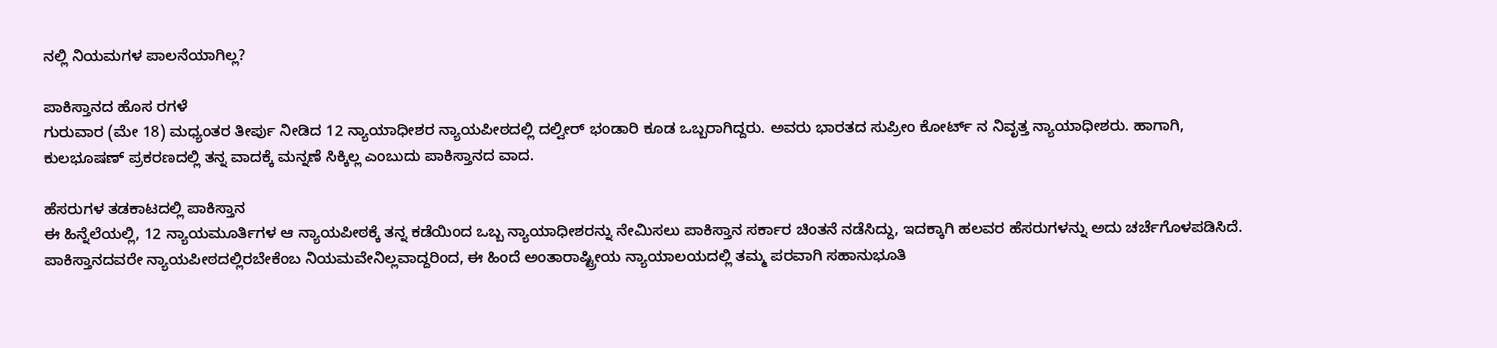ನಲ್ಲಿ ನಿಯಮಗಳ ಪಾಲನೆಯಾಗಿಲ್ಲ?

ಪಾಕಿಸ್ತಾನದ ಹೊಸ ರಗಳೆ
ಗುರುವಾರ (ಮೇ 18) ಮಧ್ಯಂತರ ತೀರ್ಪು ನೀಡಿದ 12 ನ್ಯಾಯಾಧೀಶರ ನ್ಯಾಯಪೀಠದಲ್ಲಿ ದಲ್ವೀರ್ ಭಂಡಾರಿ ಕೂಡ ಒಬ್ಬರಾಗಿದ್ದರು. ಅವರು ಭಾರತದ ಸುಪ್ರೀಂ ಕೋರ್ಟ್ ನ ನಿವೃತ್ತ ನ್ಯಾಯಾಧೀಶರು. ಹಾಗಾಗಿ, ಕುಲಭೂಷಣ್ ಪ್ರಕರಣದಲ್ಲಿ ತನ್ನ ವಾದಕ್ಕೆ ಮನ್ನಣೆ ಸಿಕ್ಕಿಲ್ಲ ಎಂಬುದು ಪಾಕಿಸ್ತಾನದ ವಾದ.

ಹೆಸರುಗಳ ತಡಕಾಟದಲ್ಲಿ ಪಾಕಿಸ್ತಾನ
ಈ ಹಿನ್ನೆಲೆಯಲ್ಲಿ, 12 ನ್ಯಾಯಮೂರ್ತಿಗಳ ಆ ನ್ಯಾಯಪೀಠಕ್ಕೆ ತನ್ನ ಕಡೆಯಿಂದ ಒಬ್ಬ ನ್ಯಾಯಾಧೀಶರನ್ನು ನೇಮಿಸಲು ಪಾಕಿಸ್ತಾನ ಸರ್ಕಾರ ಚಿಂತನೆ ನಡೆಸಿದ್ದು, ಇದಕ್ಕಾಗಿ ಹಲವರ ಹೆಸರುಗಳನ್ನು ಅದು ಚರ್ಚೆಗೊಳಪಡಿಸಿದೆ. ಪಾಕಿಸ್ತಾನದವರೇ ನ್ಯಾಯಪೀಠದಲ್ಲಿರಬೇಕೆಂಬ ನಿಯಮವೇನಿಲ್ಲವಾದ್ದರಿಂದ, ಈ ಹಿಂದೆ ಅಂತಾರಾಷ್ಟ್ರೀಯ ನ್ಯಾಯಾಲಯದಲ್ಲಿ ತಮ್ಮ ಪರವಾಗಿ ಸಹಾನುಭೂತಿ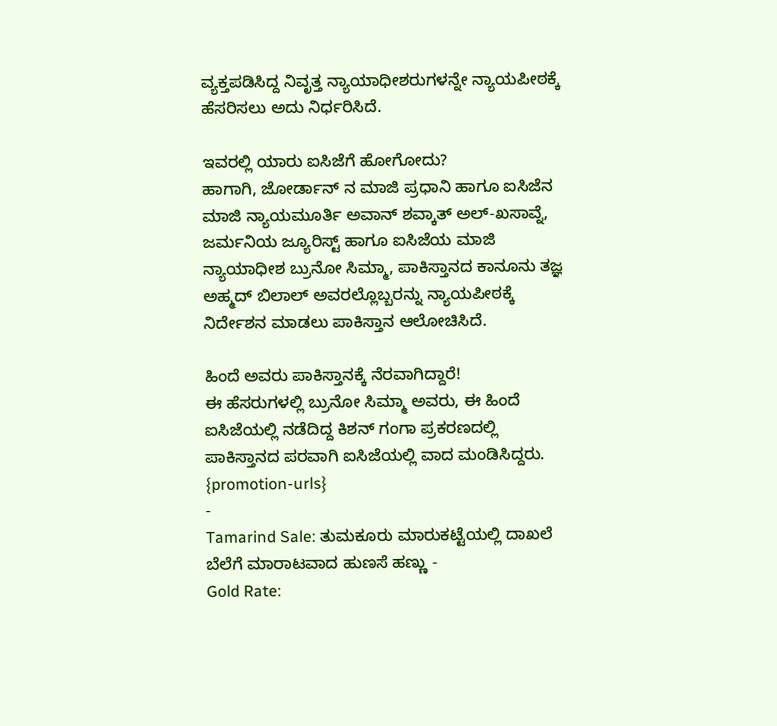ವ್ಯಕ್ತಪಡಿಸಿದ್ದ ನಿವೃತ್ತ ನ್ಯಾಯಾಧೀಶರುಗಳನ್ನೇ ನ್ಯಾಯಪೀಠಕ್ಕೆ ಹೆಸರಿಸಲು ಅದು ನಿರ್ಧರಿಸಿದೆ.

ಇವರಲ್ಲಿ ಯಾರು ಐಸಿಜೆಗೆ ಹೋಗೋದು?
ಹಾಗಾಗಿ, ಜೋರ್ಡಾನ್ ನ ಮಾಜಿ ಪ್ರಧಾನಿ ಹಾಗೂ ಐಸಿಜೆನ ಮಾಜಿ ನ್ಯಾಯಮೂರ್ತಿ ಅವಾನ್ ಶವ್ಕಾತ್ ಅಲ್-ಖಸಾವ್ನೆ, ಜರ್ಮನಿಯ ಜ್ಯೂರಿಸ್ಟ್ ಹಾಗೂ ಐಸಿಜೆಯ ಮಾಜಿ ನ್ಯಾಯಾಧೀಶ ಬ್ರುನೋ ಸಿಮ್ಮಾ, ಪಾಕಿಸ್ತಾನದ ಕಾನೂನು ತಜ್ಞ ಅಹ್ಮದ್ ಬಿಲಾಲ್ ಅವರಲ್ಲೊಬ್ಬರನ್ನು ನ್ಯಾಯಪೀಠಕ್ಕೆ ನಿರ್ದೇಶನ ಮಾಡಲು ಪಾಕಿಸ್ತಾನ ಆಲೋಚಿಸಿದೆ.

ಹಿಂದೆ ಅವರು ಪಾಕಿಸ್ತಾನಕ್ಕೆ ನೆರವಾಗಿದ್ದಾರೆ!
ಈ ಹೆಸರುಗಳಲ್ಲಿ ಬ್ರುನೋ ಸಿಮ್ಮಾ ಅವರು, ಈ ಹಿಂದೆ ಐಸಿಜೆಯಲ್ಲಿ ನಡೆದಿದ್ದ ಕಿಶನ್ ಗಂಗಾ ಪ್ರಕರಣದಲ್ಲಿ ಪಾಕಿಸ್ತಾನದ ಪರವಾಗಿ ಐಸಿಜೆಯಲ್ಲಿ ವಾದ ಮಂಡಿಸಿದ್ದರು.
{promotion-urls}
-
Tamarind Sale: ತುಮಕೂರು ಮಾರುಕಟ್ಟೆಯಲ್ಲಿ ದಾಖಲೆ ಬೆಲೆಗೆ ಮಾರಾಟವಾದ ಹುಣಸೆ ಹಣ್ಣು -
Gold Rate: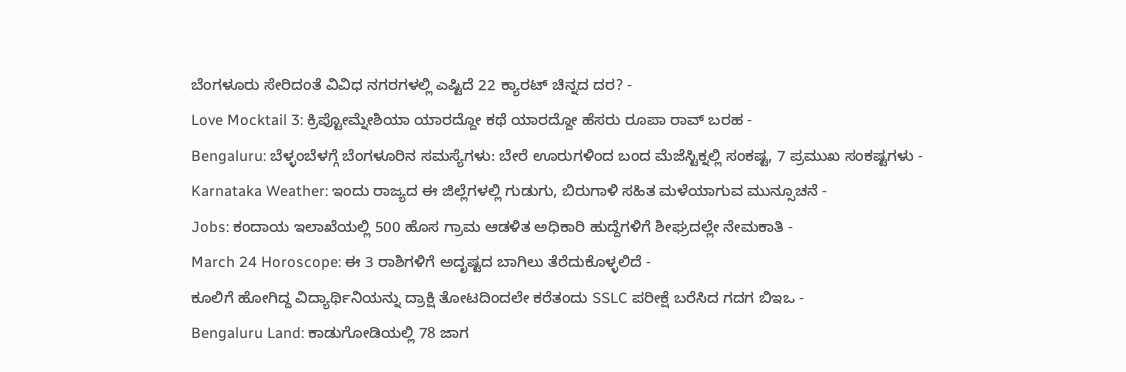ಬೆಂಗಳೂರು ಸೇರಿದಂತೆ ವಿವಿಧ ನಗರಗಳಲ್ಲಿ ಎಷ್ಟಿದೆ 22 ಕ್ಯಾರಟ್ ಚಿನ್ನದ ದರ? -
Love Mocktail 3: ಕ್ರಿಪ್ಟೋಮ್ನೇಶಿಯಾ ಯಾರದ್ದೋ ಕಥೆ ಯಾರದ್ದೋ ಹೆಸರು ರೂಪಾ ರಾವ್ ಬರಹ -
Bengaluru: ಬೆಳ್ಳಂಬೆಳಗ್ಗೆ ಬೆಂಗಳೂರಿನ ಸಮಸ್ಯೆಗಳು: ಬೇರೆ ಊರುಗಳಿಂದ ಬಂದ ಮೆಜೆಸ್ಟಿಕ್ನಲ್ಲಿ ಸಂಕಷ್ಟ, 7 ಪ್ರಮುಖ ಸಂಕಷ್ಟಗಳು -
Karnataka Weather: ಇಂದು ರಾಜ್ಯದ ಈ ಜಿಲ್ಲೆಗಳಲ್ಲಿ ಗುಡುಗು, ಬಿರುಗಾಳಿ ಸಹಿತ ಮಳೆಯಾಗುವ ಮುನ್ಸೂಚನೆ -
Jobs: ಕಂದಾಯ ಇಲಾಖೆಯಲ್ಲಿ 500 ಹೊಸ ಗ್ರಾಮ ಆಡಳಿತ ಅಧಿಕಾರಿ ಹುದ್ದೆಗಳಿಗೆ ಶೀಘ್ರದಲ್ಲೇ ನೇಮಕಾತಿ -
March 24 Horoscope: ಈ 3 ರಾಶಿಗಳಿಗೆ ಅದೃಷ್ಟದ ಬಾಗಿಲು ತೆರೆದುಕೊಳ್ಳಲಿದೆ -
ಕೂಲಿಗೆ ಹೋಗಿದ್ದ ವಿದ್ಯಾರ್ಥಿನಿಯನ್ನು ದ್ರಾಕ್ಷಿ ತೋಟದಿಂದಲೇ ಕರೆತಂದು SSLC ಪರೀಕ್ಷೆ ಬರೆಸಿದ ಗದಗ ಬಿಇಒ -
Bengaluru Land: ಕಾಡುಗೋಡಿಯಲ್ಲಿ 78 ಜಾಗ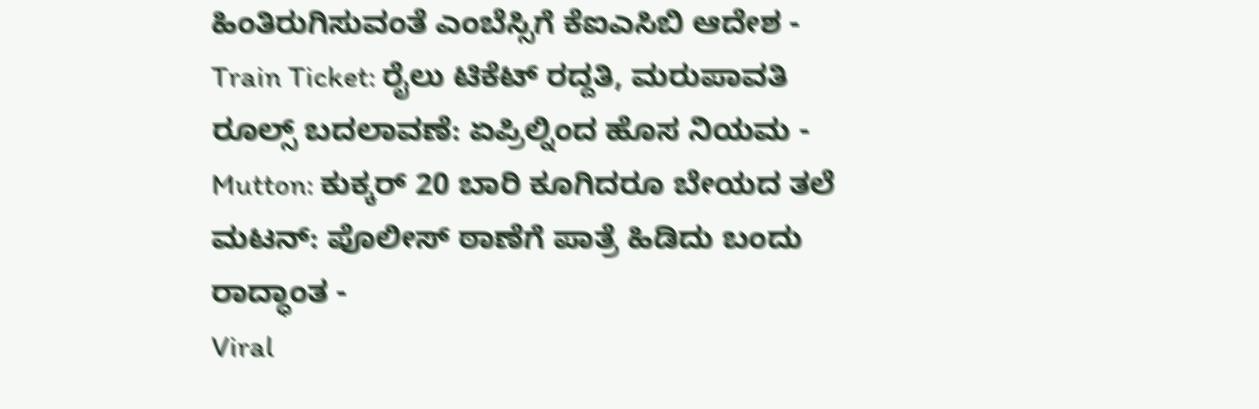ಹಿಂತಿರುಗಿಸುವಂತೆ ಎಂಬೆಸ್ಸಿಗೆ ಕೆಐಎಸಿಬಿ ಆದೇಶ -
Train Ticket: ರೈಲು ಟಿಕೆಟ್ ರದ್ದತಿ, ಮರುಪಾವತಿ ರೂಲ್ಸ್ ಬದಲಾವಣೆ: ಏಪ್ರಿಲ್ನಿಂದ ಹೊಸ ನಿಯಮ -
Mutton: ಕುಕ್ಕರ್ 20 ಬಾರಿ ಕೂಗಿದರೂ ಬೇಯದ ತಲೆ ಮಟನ್: ಪೊಲೀಸ್ ಠಾಣೆಗೆ ಪಾತ್ರೆ ಹಿಡಿದು ಬಂದು ರಾದ್ಧಾಂತ -
Viral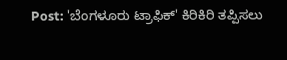Post: 'ಬೆಂಗಳೂರು ಟ್ರಾಫಿಕ್' ಕಿರಿಕಿರಿ ತಪ್ಪಿಸಲು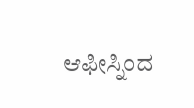ಆಫೀಸ್ನಿಂದ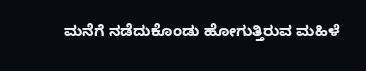ಮನೆಗೆ ನಡೆದುಕೊಂಡು ಹೋಗುತ್ತಿರುವ ಮಹಿಳೆ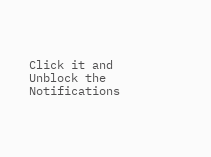Click it and Unblock the Notifications